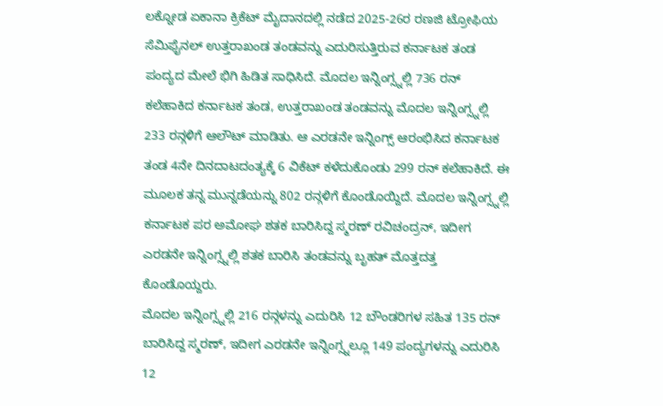ಲಕ್ನೋಡ ಏಕಾನಾ ಕ್ರಿಕೆಟ್ ಮೈದಾನದಲ್ಲಿ ನಡೆದ 2025-26ರ ರಣಜಿ ಟ್ರೋಫಿಯ ಸೆಮಿಫೈನಲ್ ಉತ್ತರಾಖಂಡ ತಂಡವನ್ನು ಎದುರಿಸುತ್ತಿರುವ ಕರ್ನಾಟಕ ತಂಡ ಪಂದ್ಯದ ಮೇಲೆ ಭಿಗಿ ಹಿಡಿತ ಸಾಧಿಸಿದೆ. ಮೊದಲ ಇನ್ನಿಂಗ್ಸ್ನಲ್ಲಿ 736 ರನ್ ಕಲೆಹಾಕಿದ ಕರ್ನಾಟಕ ತಂಡ, ಉತ್ತರಾಖಂಡ ತಂಡವನ್ನು ಮೊದಲ ಇನ್ನಿಂಗ್ಸ್ನಲ್ಲಿ 233 ರನ್ಗಳಿಗೆ ಆಲೌಟ್ ಮಾಡಿತು. ಆ ಎರಡನೇ ಇನ್ನಿಂಗ್ಸ್ ಆರಂಭಿಸಿದ ಕರ್ನಾಟಕ ತಂಡ 4ನೇ ದಿನದಾಟದಂತ್ಯಕ್ಕೆ 6 ವಿಕೆಟ್ ಕಳೆದುಕೊಂಡು 299 ರನ್ ಕಲೆಹಾಕಿದೆ. ಈ ಮೂಲಕ ತನ್ನ ಮುನ್ನಡೆಯನ್ನು 802 ರನ್ಗಳಿಗೆ ಕೊಂಡೊಯ್ದಿದೆ. ಮೊದಲ ಇನ್ನಿಂಗ್ಸ್ನಲ್ಲಿ ಕರ್ನಾಟಕ ಪರ ಅಮೋಘ ಶತಕ ಬಾರಿಸಿದ್ದ ಸ್ಮರಣ್ ರವಿಚಂದ್ರನ್, ಇದೀಗ ಎರಡನೇ ಇನ್ನಿಂಗ್ಸ್ನಲ್ಲಿ ಶತಕ ಬಾರಿಸಿ ತಂಡವನ್ನು ಬೃಹತ್ ಮೊತ್ತದತ್ತ ಕೊಂಡೊಯ್ದರು.
ಮೊದಲ ಇನ್ನಿಂಗ್ಸ್ನಲ್ಲಿ 216 ರನ್ಗಳನ್ನು ಎದುರಿಸಿ 12 ಬೌಂಡರಿಗಳ ಸಹಿತ 135 ರನ್ ಬಾರಿಸಿದ್ದ ಸ್ಮರಣ್, ಇದೀಗ ಎರಡನೇ ಇನ್ನಿಂಗ್ಸ್ನಲ್ಲೂ 149 ಪಂದ್ಯಗಳನ್ನು ಎದುರಿಸಿ 12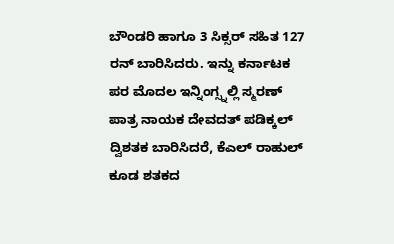ಬೌಂಡರಿ ಹಾಗೂ 3 ಸಿಕ್ಸರ್ ಸಹಿತ 127 ರನ್ ಬಾರಿಸಿದರು. ಇನ್ನು ಕರ್ನಾಟಕ ಪರ ಮೊದಲ ಇನ್ನಿಂಗ್ಸ್ನಲ್ಲಿ ಸ್ಮರಣ್ ಪಾತ್ರ ನಾಯಕ ದೇವದತ್ ಪಡಿಕ್ಕಲ್ ದ್ವಿಶತಕ ಬಾರಿಸಿದರೆ, ಕೆಎಲ್ ರಾಹುಲ್ ಕೂಡ ಶತಕದ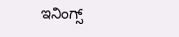ಇನಿಂಗ್ಸ್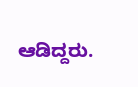ಆಡಿದ್ದರು.